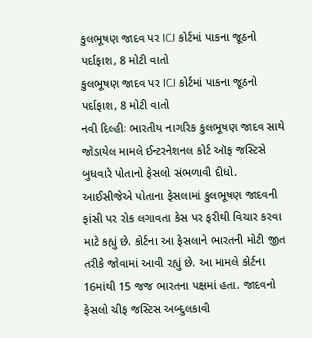કુલભૂષણ જાદવ પર ICJ કોર્ટમાં પાકના જૂઠનો પર્દાફાશ, 8 મોટી વાતો
કુલભૂષણ જાદવ પર ICJ કોર્ટમાં પાકના જૂઠનો પર્દાફાશ, 8 મોટી વાતો
નવી દિલ્હીઃ ભારતીય નાગરિક કુલભૂષણ જાદવ સાથે જોડાયેલ મામલે ઈન્ટરનેશનલ કોર્ટ ઑફ જસ્ટિસે બુધવારે પોતાનો ફેસલો સંભળાવી દીધો. આઈસીજેએ પોતાના ફેસલામાં કુલભૂષણ જાદવની ફાંસી પર રોક લગાવતા કેસ પર ફરીથી વિચાર કરવા માટે કહ્યું છે. કોર્ટના આ ફેસલાને ભારતની મોટી જીત તરીકે જોવામાં આવી રહ્યું છે. આ મામલે કોર્ટના 16માંથી 15 જજ ભારતના પક્ષમાં હતા. જાદવનો ફેસલો ચીફ જસ્ટિસ અબ્દુલકાવી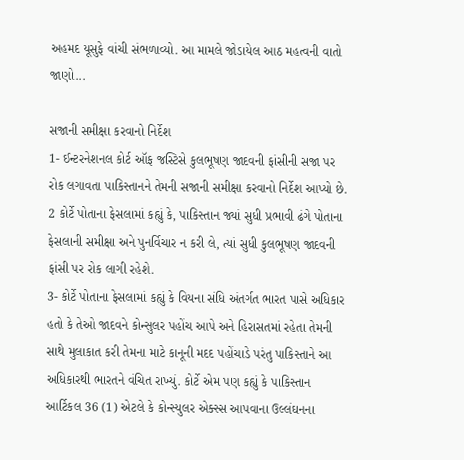અહમદ યૂસુફે વાંચી સંભળાવ્યો. આ મામલે જોડાયેલ આઠ મહત્વની વાતો જાણો...

સજાની સમીક્ષા કરવાનો નિર્દેશ
1- ઈન્ટરનેશનલ કોર્ટ ઑફ જસ્ટિસે કુલભૂષણ જાદવની ફાંસીની સજા પર રોક લગાવતા પાકિસ્તાનને તેમની સજાની સમીક્ષા કરવાનો નિર્દેશ આપ્યો છે.
2 કોર્ટે પોતાના ફેસલામાં કહ્યું કે, પાકિસ્તાન જ્યાં સુધી પ્રભાવી ઢંગે પોતાના ફેસલાની સમીક્ષા અને પુનર્વિચાર ન કરી લે, ત્યાં સુધી કુલભૂષણ જાદવની ફાંસી પર રોક લાગી રહેશે.
3- કોર્ટે પોતાના ફેસલામાં કહ્યું કે વિયના સંધિ અંતર્ગત ભારત પાસે અધિકાર હતો કે તેઓ જાદવને કોન્સુલર પહોંચ આપે અને હિરાસતમાં રહેતા તેમની સાથે મુલાકાત કરી તેમના માટે કાનૂની મદદ પહોંચાડે પરંતુ પાકિસ્તાને આ અધિકારથી ભારતને વંચિત રાખ્યું. કોર્ટે એમ પણ કહ્યું કે પાકિસ્તાન આર્ટિકલ 36 (1) એટલે કે કોન્સ્યુલર એક્સ્સ આપવાના ઉલ્લંઘનના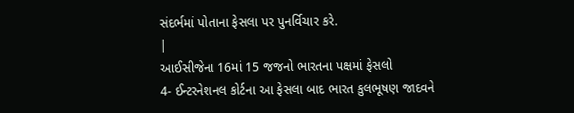સંદર્ભમાં પોતાના ફેસલા પર પુનર્વિચાર કરે.
|
આઈસીજેના 16માં 15 જજનો ભારતના પક્ષમાં ફેસલો
4- ઈન્ટરનેશનલ કોર્ટના આ ફેસલા બાદ ભારત કુલભૂષણ જાદવને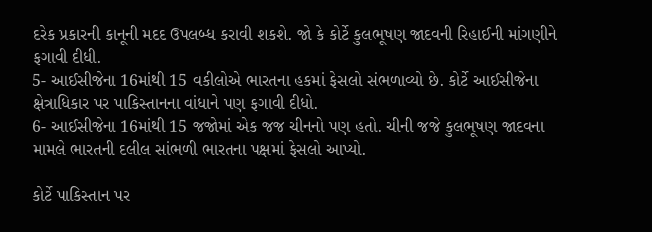દરેક પ્રકારની કાનૂની મદદ ઉપલબ્ધ કરાવી શકશે. જો કે કોર્ટે કુલભૂષણ જાદવની રિહાઈની માંગણીને ફગાવી દીધી.
5- આઈસીજેના 16માંથી 15 વકીલોએ ભારતના હકમાં ફેસલો સંભળાવ્યો છે. કોર્ટે આઈસીજેના ક્ષેત્રાધિકાર પર પાકિસ્તાનના વાંધાને પણ ફગાવી દીધો.
6- આઈસીજેના 16માંથી 15 જજોમાં એક જજ ચીનનો પણ હતો. ચીની જજે કુલભૂષણ જાદવના મામલે ભારતની દલીલ સાંભળી ભારતના પક્ષમાં ફેસલો આપ્યો.

કોર્ટે પાકિસ્તાન પર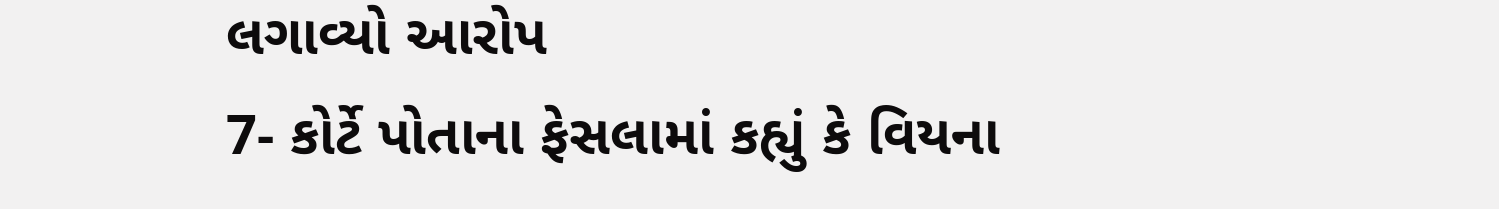લગાવ્યો આરોપ
7- કોર્ટે પોતાના ફેસલામાં કહ્યું કે વિયના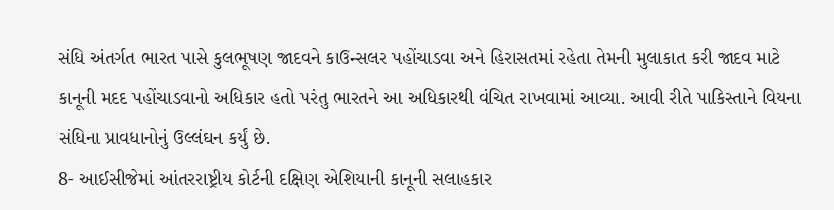સંધિ અંતર્ગત ભારત પાસે કુલભૂષણ જાદવને કાઉન્સલર પહોંચાડવા અને હિરાસતમાં રહેતા તેમની મુલાકાત કરી જાદવ માટે કાનૂની મદદ પહોંચાડવાનો અધિકાર હતો પરંતુ ભારતને આ અધિકારથી વંચિત રાખવામાં આવ્યા. આવી રીતે પાકિસ્તાને વિયના સંધિના પ્રાવધાનોનું ઉલ્લંઘન કર્યું છે.
8- આઈસીજેમાં આંતરરાષ્ટ્રીય કોર્ટની દક્ષિણ એશિયાની કાનૂની સલાહકાર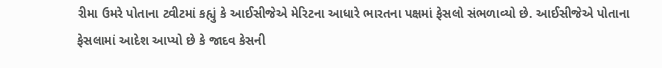રીમા ઉમરે પોતાના ટ્વીટમાં કહ્યું કે આઈસીજેએ મેરિટના આધારે ભારતના પક્ષમાં ફેસલો સંભળાવ્યો છે. આઈસીજેએ પોતાના ફેસલામાં આદેશ આપ્યો છે કે જાદવ કેસની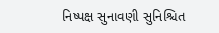નિષ્પક્ષ સુનાવણી સુનિશ્ચિત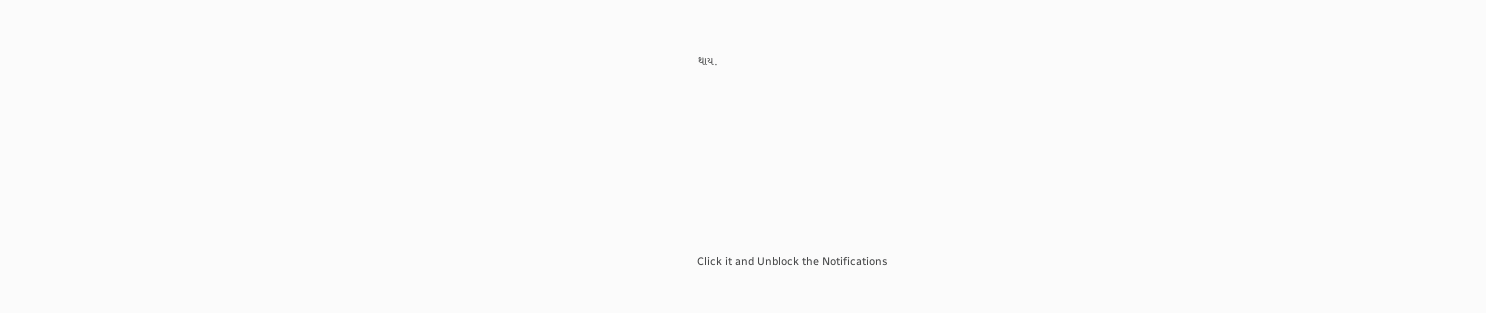થાય.












Click it and Unblock the Notifications